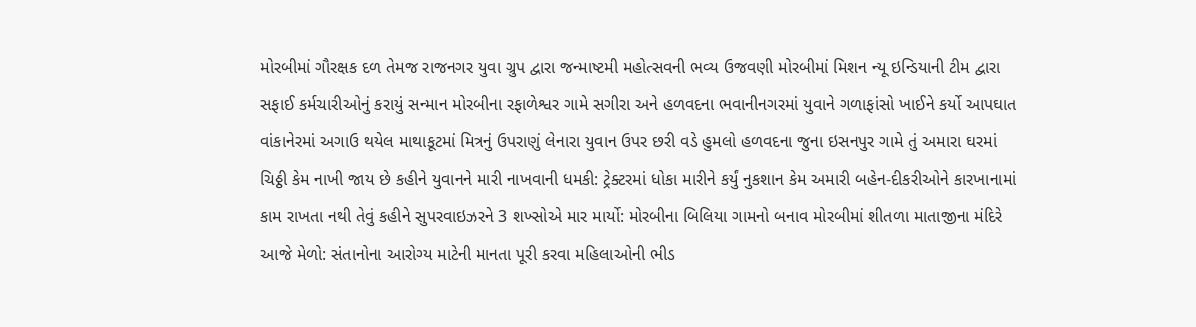મોરબીમાં ગૌરક્ષક દળ તેમજ રાજનગર યુવા ગ્રુપ દ્વારા જન્માષ્ટમી મહોત્સવની ભવ્ય ઉજવણી મોરબીમાં મિશન ન્યૂ ઇન્ડિયાની ટીમ દ્વારા સફાઈ કર્મચારીઓનું કરાયું સન્માન મોરબીના રફાળેશ્વર ગામે સગીરા અને હળવદના ભવાનીનગરમાં યુવાને ગળાફાંસો ખાઈને કર્યો આપઘાત વાંકાનેરમાં અગાઉ થયેલ માથાકૂટમાં મિત્રનું ઉપરાણું લેનારા યુવાન ઉપર છરી વડે હુમલો હળવદના જુના ઇસનપુર ગામે તું અમારા ઘરમાં ચિઠ્ઠી કેમ નાખી જાય છે કહીને યુવાનને મારી નાખવાની ધમકી: ટ્રેક્ટરમાં ધોકા મારીને કર્યું નુકશાન કેમ અમારી બહેન-દીકરીઓને કારખાનામાં કામ રાખતા નથી તેવું કહીને સુપરવાઇઝરને 3 શખ્સોએ માર માર્યો: મોરબીના બિલિયા ગામનો બનાવ મોરબીમાં શીતળા માતાજીના મંદિરે આજે મેળો: સંતાનોના આરોગ્ય માટેની માનતા પૂરી કરવા મહિલાઓની ભીડ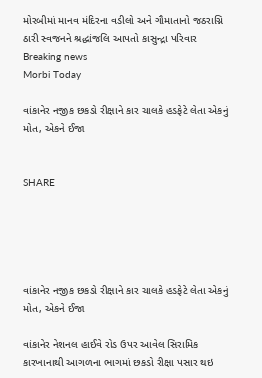મોરબીમાં માનવ મંદિરના વડીલો અને ગૌમાતાનો જઠરાગ્નિ ઠારી સ્વજનને શ્રદ્ધાંજલિ આપતો કાસુન્દ્રા પરિવાર
Breaking news
Morbi Today

વાંકાનેર નજીક છકડો રીક્ષાને કાર ચાલકે હડફેટે લેતા એકનું મોત, એકને ઈજા


SHARE





વાંકાનેર નજીક છકડો રીક્ષાને કાર ચાલકે હડફેટે લેતા એકનું મોત, એકને ઈજા

વાંકાનેર નેશનલ હાઈવે રોડ ઉપર આવેલ સિરામિક કારખાનાથી આગળના ભાગમાં છકડો રીક્ષા પસાર થઇ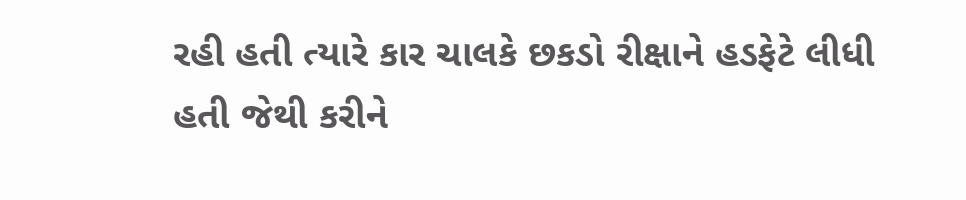રહી હતી ત્યારે કાર ચાલકે છકડો રીક્ષાને હડફેટે લીધી હતી જેથી કરીને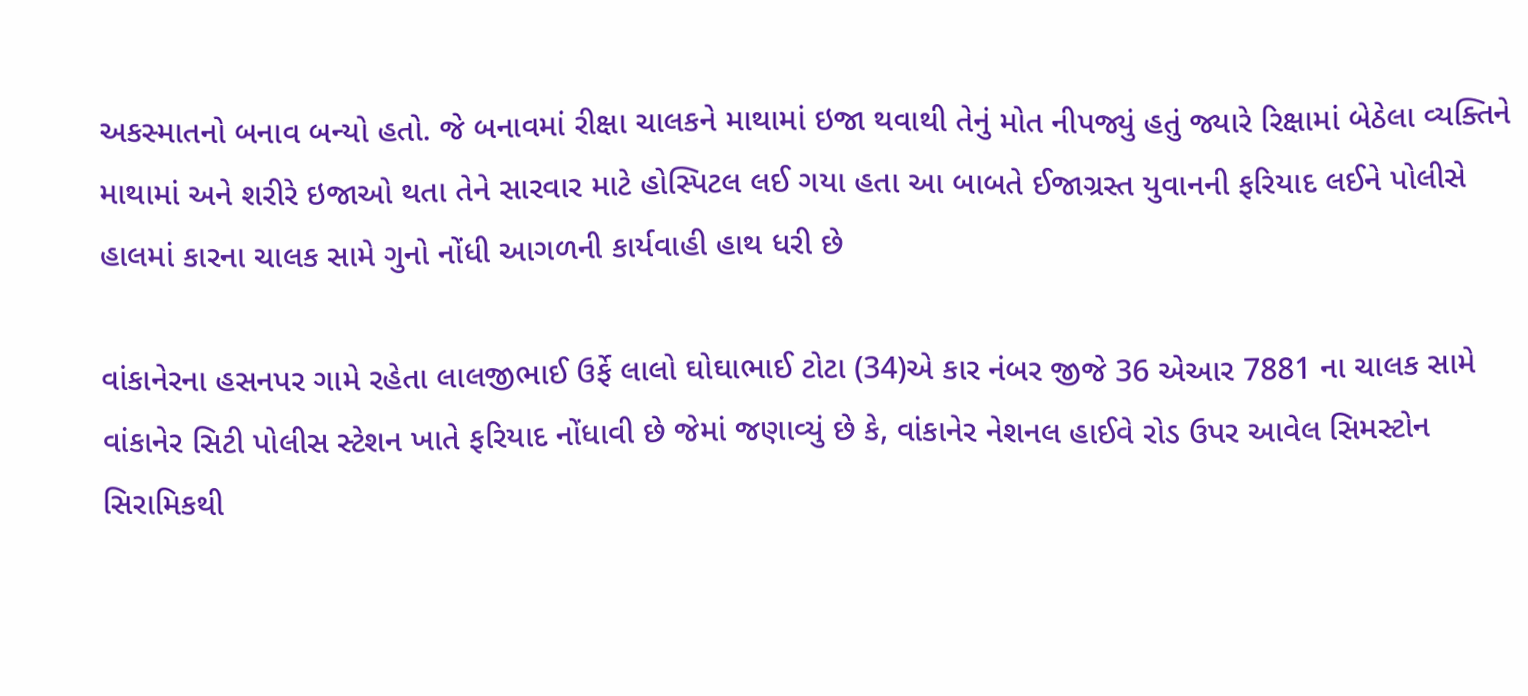અકસ્માતનો બનાવ બન્યો હતો. જે બનાવમાં રીક્ષા ચાલકને માથામાં ઇજા થવાથી તેનું મોત નીપજ્યું હતું જ્યારે રિક્ષામાં બેઠેલા વ્યક્તિને માથામાં અને શરીરે ઇજાઓ થતા તેને સારવાર માટે હોસ્પિટલ લઈ ગયા હતા આ બાબતે ઈજાગ્રસ્ત યુવાનની ફરિયાદ લઈને પોલીસે હાલમાં કારના ચાલક સામે ગુનો નોંધી આગળની કાર્યવાહી હાથ ધરી છે

વાંકાનેરના હસનપર ગામે રહેતા લાલજીભાઈ ઉર્ફે લાલો ઘોઘાભાઈ ટોટા (34)એ કાર નંબર જીજે 36 એઆર 7881 ના ચાલક સામે વાંકાનેર સિટી પોલીસ સ્ટેશન ખાતે ફરિયાદ નોંધાવી છે જેમાં જણાવ્યું છે કે, વાંકાનેર નેશનલ હાઈવે રોડ ઉપર આવેલ સિમસ્ટોન સિરામિકથી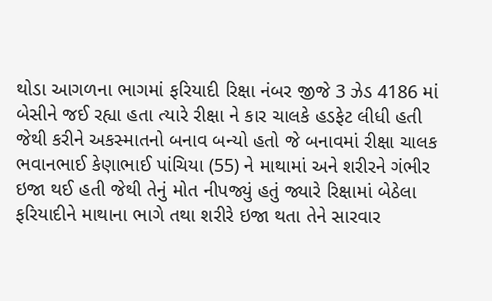થોડા આગળના ભાગમાં ફરિયાદી રિક્ષા નંબર જીજે 3 ઝેડ 4186 માં બેસીને જઈ રહ્યા હતા ત્યારે રીક્ષા ને કાર ચાલકે હડફેટ લીધી હતી જેથી કરીને અકસ્માતનો બનાવ બન્યો હતો જે બનાવમાં રીક્ષા ચાલક ભવાનભાઈ કેણાભાઈ પાંચિયા (55) ને માથામાં અને શરીરને ગંભીર ઇજા થઈ હતી જેથી તેનું મોત નીપજ્યું હતું જ્યારે રિક્ષામાં બેઠેલા ફરિયાદીને માથાના ભાગે તથા શરીરે ઇજા થતા તેને સારવાર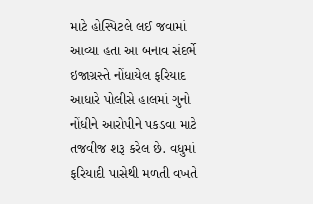માટે હોસ્પિટલે લઈ જવામાં આવ્યા હતા આ બનાવ સંદર્ભે ઇજાગ્રસ્તે નોંધાયેલ ફરિયાદ આધારે પોલીસે હાલમાં ગુનો નોંધીને આરોપીને પકડવા માટે તજવીજ શરૂ કરેલ છે. વધુમાં ફરિયાદી પાસેથી મળતી વખતે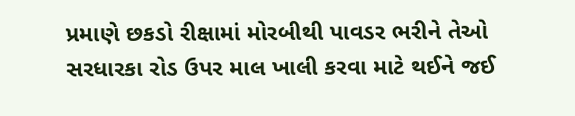પ્રમાણે છકડો રીક્ષામાં મોરબીથી પાવડર ભરીને તેઓ સરધારકા રોડ ઉપર માલ ખાલી કરવા માટે થઈને જઈ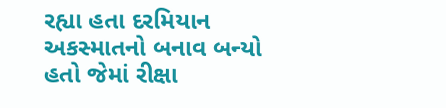રહ્યા હતા દરમિયાન અકસ્માતનો બનાવ બન્યો હતો જેમાં રીક્ષા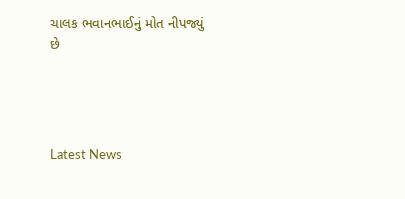ચાલક ભવાનભાઈનું મોત નીપજ્યું છે




Latest News